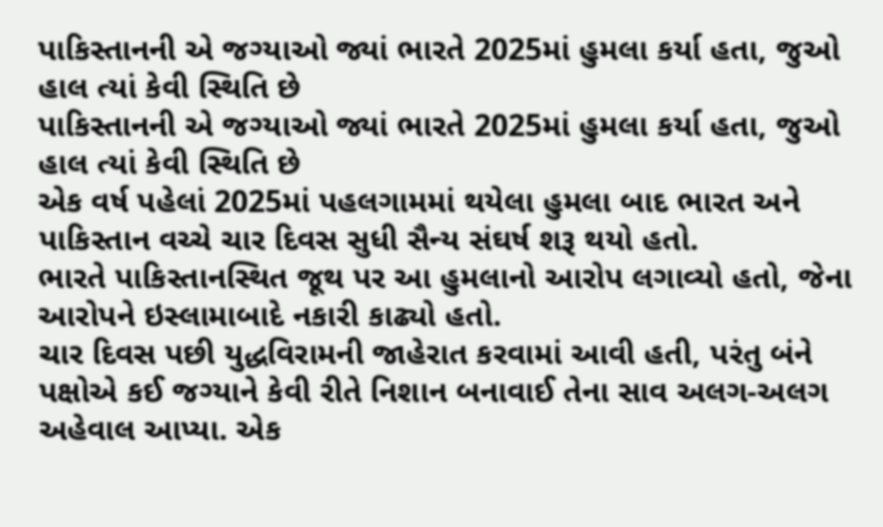પાકિસ્તાનની એ જગ્યાઓ જ્યાં ભારતે 2025માં હુમલા કર્યા હતા, જુઓ હાલ ત્યાં કેવી સ્થિતિ છે
પાકિસ્તાનની એ જગ્યાઓ જ્યાં ભારતે 2025માં હુમલા કર્યા હતા, જુઓ હાલ ત્યાં કેવી સ્થિતિ છે
એક વર્ષ પહેલાં 2025માં પહલગામમાં થયેલા હુમલા બાદ ભારત અને પાકિસ્તાન વચ્ચે ચાર દિવસ સુધી સૈન્ય સંઘર્ષ શરૂ થયો હતો.
ભારતે પાકિસ્તાનસ્થિત જૂથ પર આ હુમલાનો આરોપ લગાવ્યો હતો, જેના આરોપને ઇસ્લામાબાદે નકારી કાઢ્યો હતો.
ચાર દિવસ પછી યુદ્ધવિરામની જાહેરાત કરવામાં આવી હતી, પરંતુ બંને પક્ષોએ કઈ જગ્યાને કેવી રીતે નિશાન બનાવાઈ તેના સાવ અલગ-અલગ અહેવાલ આપ્યા. એક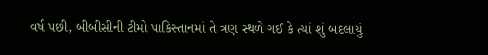વર્ષ પછી, બીબીસીની ટીમો પાકિસ્તાનમાં તે ત્રણ સ્થળે ગઈ કે ત્યાં શું બદલાયું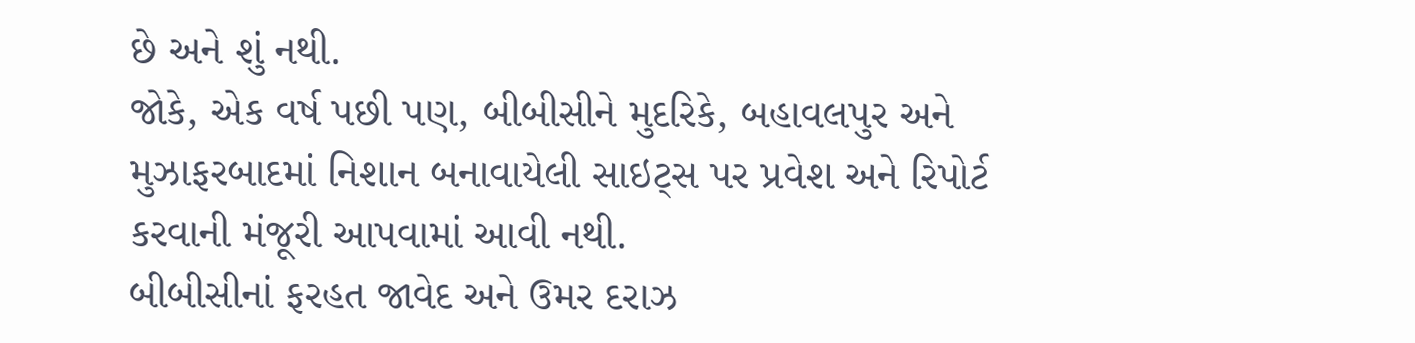છે અને શું નથી.
જોકે, એક વર્ષ પછી પણ, બીબીસીને મુદરિકે, બહાવલપુર અને મુઝાફરબાદમાં નિશાન બનાવાયેલી સાઇટ્સ પર પ્રવેશ અને રિપોર્ટ કરવાની મંજૂરી આપવામાં આવી નથી.
બીબીસીનાં ફરહત જાવેદ અને ઉમર દરાઝ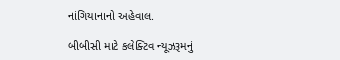નાંગિયાનાનો અહેવાલ.

બીબીસી માટે કલેક્ટિવ ન્યૂઝરૂમનું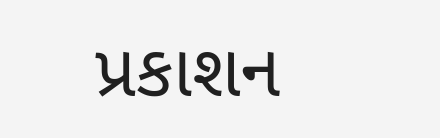પ્રકાશન